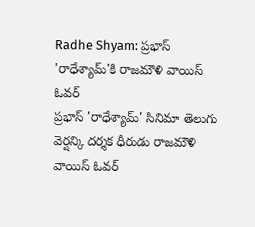Radhe Shyam: ప్రభాస్ 'రాధేశ్యామ్'కి రాజమౌళి వాయిస్ ఓవర్
ప్రభాస్ 'రాధేశ్యామ్' సినిమా తెలుగు వెర్షన్కి దర్శక ధీరుడు రాజమౌళి వాయిస్ ఓవర్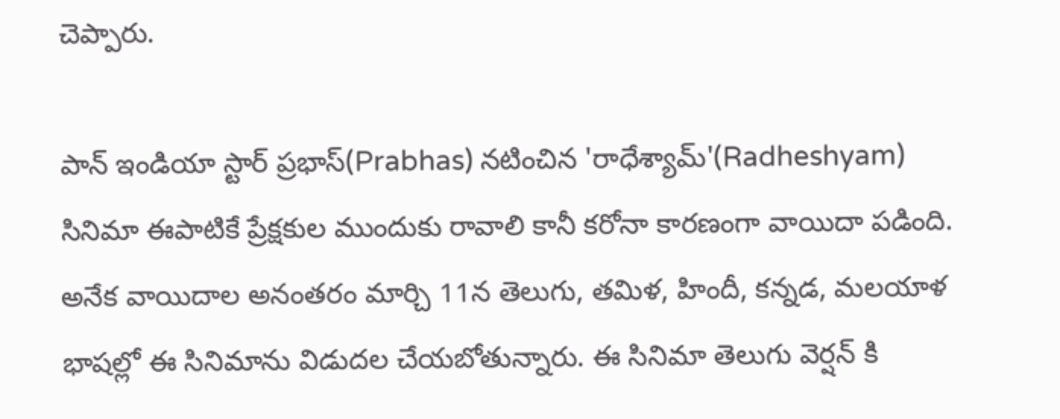చెప్పారు.

పాన్ ఇండియా స్టార్ ప్రభాస్(Prabhas) నటించిన 'రాధేశ్యామ్'(Radheshyam) సినిమా ఈపాటికే ప్రేక్షకుల ముందుకు రావాలి కానీ కరోనా కారణంగా వాయిదా పడింది. అనేక వాయిదాల అనంతరం మార్చి 11న తెలుగు, తమిళ, హిందీ, కన్నడ, మలయాళ భాషల్లో ఈ సినిమాను విడుదల చేయబోతున్నారు. ఈ సినిమా తెలుగు వెర్షన్ కి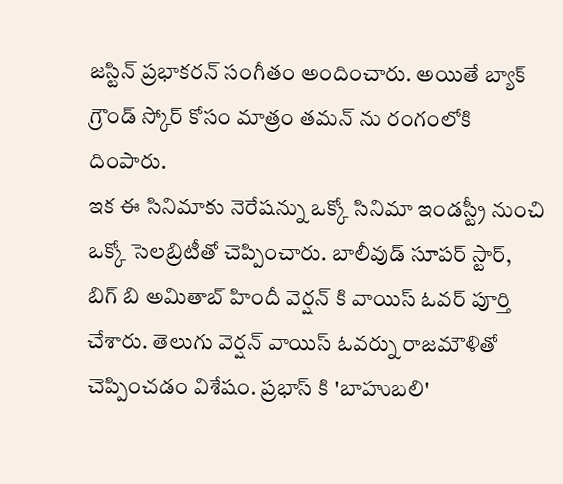జస్టిన్ ప్రభాకరన్ సంగీతం అందించారు. అయితే బ్యాక్ గ్రౌండ్ స్కోర్ కోసం మాత్రం తమన్ ను రంగంలోకి దింపారు.
ఇక ఈ సినిమాకు నెరేషన్ను ఒక్కో సినిమా ఇండస్ట్రీ నుంచి ఒక్కో సెలబ్రిటీతో చెప్పించారు. బాలీవుడ్ సూపర్ స్టార్, బిగ్ బి అమితాబ్ హిందీ వెర్షన్ కి వాయిస్ ఓవర్ పూర్తి చేశారు. తెలుగు వెర్షన్ వాయిస్ ఓవర్ను రాజమౌళితో చెప్పించడం విశేషం. ప్రభాస్ కి 'బాహుబలి'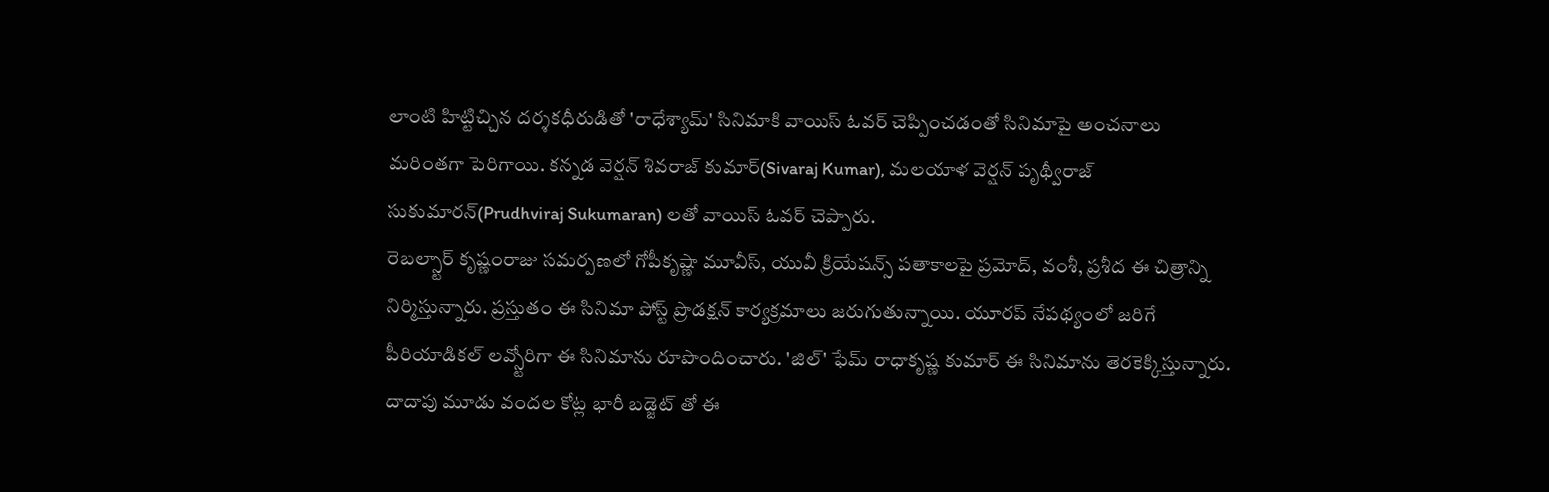లాంటి హిట్టిచ్చిన దర్శకధీరుడితో 'రాధేశ్యామ్' సినిమాకి వాయిస్ ఓవర్ చెప్పించడంతో సినిమాపై అంచనాలు మరింతగా పెరిగాయి. కన్నడ వెర్షన్ శివరాజ్ కుమార్(Sivaraj Kumar), మలయాళ వెర్షన్ పృథ్వీరాజ్ సుకుమారన్(Prudhviraj Sukumaran) లతో వాయిస్ ఓవర్ చెప్పారు.
రెబల్స్టార్ కృష్ణంరాజు సమర్పణలో గోపీకృష్ణా మూవీస్, యువీ క్రియేషన్స్ పతాకాలపై ప్రమోద్, వంశీ, ప్రశీద ఈ చిత్రాన్ని నిర్మిస్తున్నారు. ప్రస్తుతం ఈ సినిమా పోస్ట్ ప్రొడక్షన్ కార్యక్రమాలు జరుగుతున్నాయి. యూరప్ నేపథ్యంలో జరిగే పీరియాడికల్ లవ్స్టోరిగా ఈ సినిమాను రూపొందించారు. 'జిల్' ఫేమ్ రాధాకృష్ణ కుమార్ ఈ సినిమాను తెరకెక్కిస్తున్నారు. దాదాపు మూడు వందల కోట్ల భారీ బడ్జెట్ తో ఈ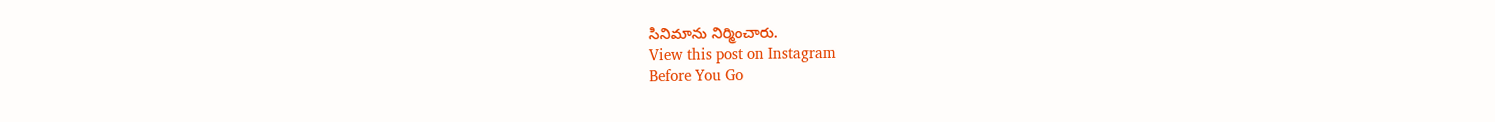సినిమాను నిర్మించారు.
View this post on Instagram
Before You Go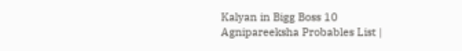Kalyan in Bigg Boss 10 Agnipareeksha Probables List |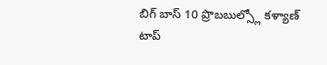బిగ్ బాస్ 10 ప్రొబబుల్స్లో కళ్యాణ్
టాప్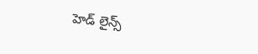హెడ్ లైన్స్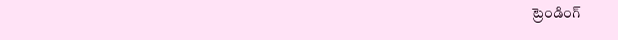ట్రెండింగ్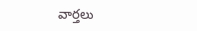వార్తలు